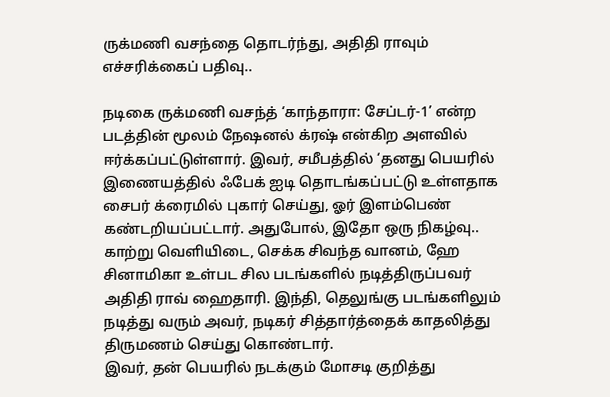ருக்மணி வசந்தை தொடர்ந்து, அதிதி ராவும் எச்சரிக்கைப் பதிவு..

நடிகை ருக்மணி வசந்த் ‘காந்தாரா: சேப்டர்-1’ என்ற படத்தின் மூலம் நேஷனல் க்ரஷ் என்கிற அளவில் ஈர்க்கப்பட்டுள்ளார். இவர், சமீபத்தில் ‘தனது பெயரில் இணையத்தில் ஃபேக் ஐடி தொடங்கப்பட்டு உள்ளதாக சைபர் க்ரைமில் புகார் செய்து, ஓர் இளம்பெண் கண்டறியப்பட்டார். அதுபோல், இதோ ஒரு நிகழ்வு..
காற்று வெளியிடை, செக்க சிவந்த வானம், ஹே சினாமிகா உள்பட சில படங்களில் நடித்திருப்பவர் அதிதி ராவ் ஹைதாரி. இந்தி, தெலுங்கு படங்களிலும் நடித்து வரும் அவர், நடிகர் சித்தார்த்தைக் காதலித்து திருமணம் செய்து கொண்டார்.
இவர், தன் பெயரில் நடக்கும் மோசடி குறித்து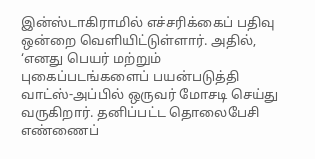இன்ஸ்டாகிராமில் எச்சரிக்கைப் பதிவு ஒன்றை வெளியிட்டுள்ளார். அதில்,
‘எனது பெயர் மற்றும் புகைப்படங்களைப் பயன்படுத்தி வாட்ஸ்-அப்பில் ஒருவர் மோசடி செய்து வருகிறார். தனிப்பட்ட தொலைபேசி எண்ணைப்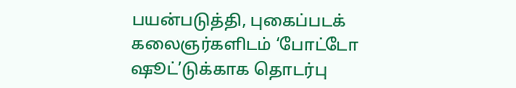பயன்படுத்தி, புகைப்படக் கலைஞர்களிடம் ‘போட்டோ ஷூட்’டுக்காக தொடர்பு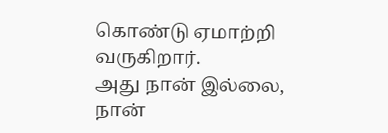கொண்டு ஏமாற்றி வருகிறார்.
அது நான் இல்லை, நான்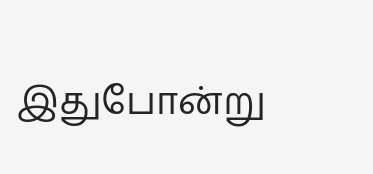இதுபோன்று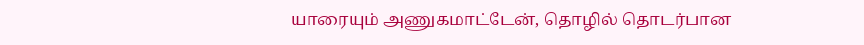யாரையும் அணுகமாட்டேன், தொழில் தொடர்பான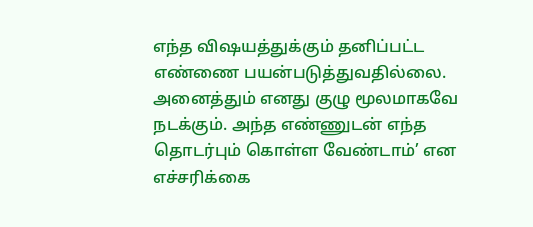எந்த விஷயத்துக்கும் தனிப்பட்ட எண்ணை பயன்படுத்துவதில்லை. அனைத்தும் எனது குழு மூலமாகவே நடக்கும். அந்த எண்ணுடன் எந்த தொடர்பும் கொள்ள வேண்டாம்’ என எச்சரிக்கை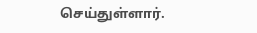செய்துள்ளார்.